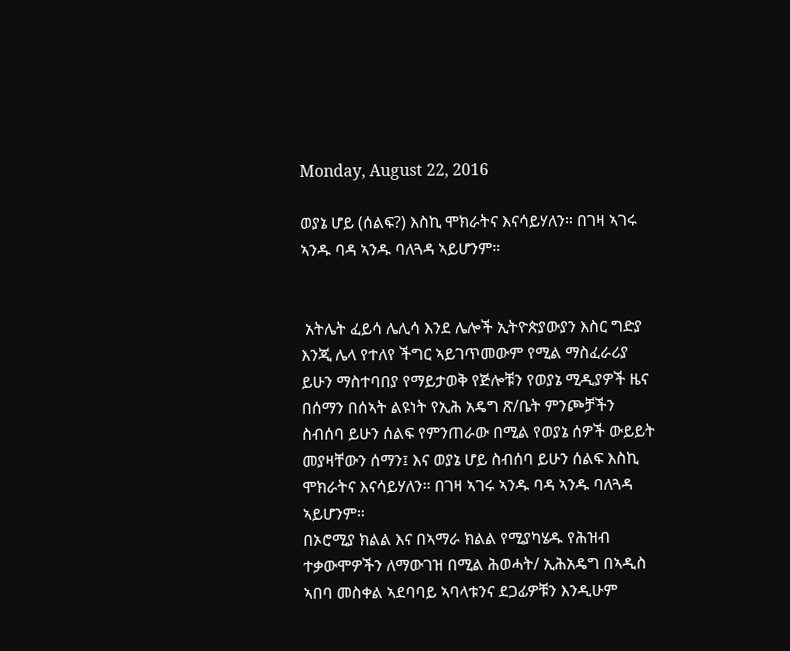Monday, August 22, 2016

ወያኔ ሆይ (ሰልፍ?) እስኪ ሞክራትና እናሳይሃለን። በገዛ ኣገሩ ኣንዱ ባዳ ኣንዱ ባለጓዳ ኣይሆንም።


 አትሌት ፈይሳ ሌሊሳ እንደ ሌሎች ኢትዮጵያውያን እስር ግድያ እንጂ ሌላ የተለየ ችግር ኣይገጥመውም የሚል ማስፈራሪያ ይሁን ማስተባበያ የማይታወቅ የጅሎቹን የወያኔ ሚዲያዎች ዜና በሰማን በሰኣት ልዩነት የኢሕ አዴግ ጽ/ቤት ምንጮቻችን ስብሰባ ይሁን ሰልፍ የምንጠራው በሚል የወያኔ ሰዎች ውይይት መያዛቸውን ሰማን፤ እና ወያኔ ሆይ ስብሰባ ይሁን ሰልፍ እስኪ ሞክራትና እናሳይሃለን። በገዛ ኣገሩ ኣንዱ ባዳ ኣንዱ ባለጓዳ ኣይሆንም።
በኦሮሚያ ክልል እና በኣማራ ክልል የሚያካሄዱ የሕዝብ ተቃውሞዎችን ለማውገዝ በሚል ሕወሓት/ ኢሕአዴግ በኣዲስ ኣበባ መስቀል ኣደባባይ ኣባላቱንና ደጋፊዎቹን እንዲሁም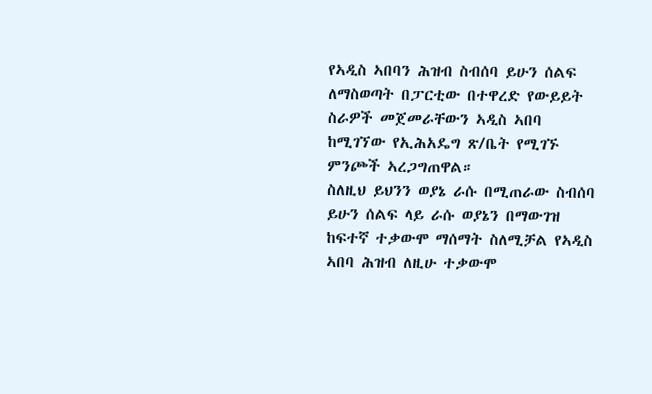የኣዲስ ኣበባን ሕዝብ ስብሰባ ይሁን ሰልፍ ለማስወጣት በፓርቲው በተዋረድ የውይይት ስራዎች መጀመራቸውን ኣዲስ ኣበባ ከሚገኘው የኢሕአዴግ ጽ/ቤት የሚገኙ ምንጮች ኣረጋግጠዋል።
ስለዚህ ይህንን ወያኔ ራሱ በሚጠራው ስብሰባ ይሁን ሰልፍ ላይ ራሱ ወያኔን በማውገዝ ከፍተኛ ተቃውሞ ማሰማት ስለሚቻል የኣዲስ ኣበባ ሕዝብ ለዚሁ ተቃውሞ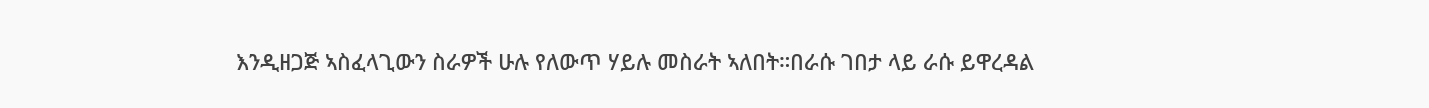እንዲዘጋጅ ኣስፈላጊውን ስራዎች ሁሉ የለውጥ ሃይሉ መስራት ኣለበት።በራሱ ገበታ ላይ ራሱ ይዋረዳል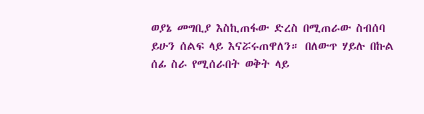ወያኔ መግቢያ እስኪጠፋው ድረስ በሚጠራው ስብሰባ ይሁን ሰልፍ ላይ እናሯሩጠዋለን። በለውጥ ሃይሉ በኩል ሰፊ ስራ የሚሰራበት ወቅት ላይ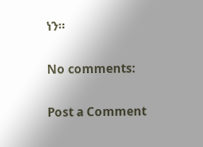ነን።

No comments:

Post a Comment